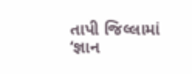તાપી જિલ્લામાં ‘જ્ઞાન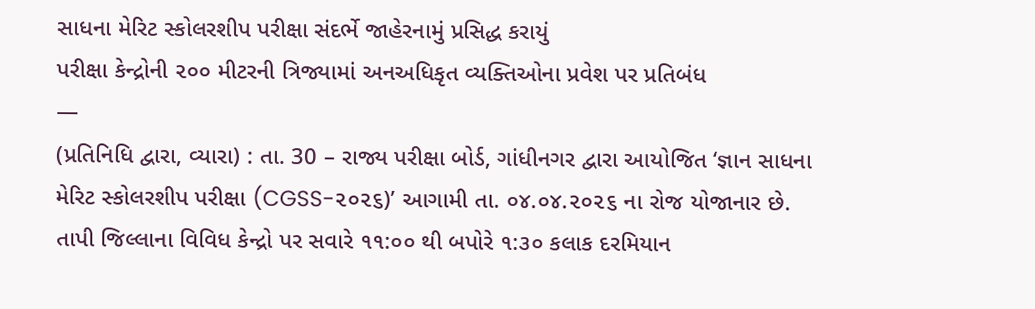સાધના મેરિટ સ્કોલરશીપ પરીક્ષા સંદર્ભે જાહેરનામું પ્રસિદ્ધ કરાયું
પરીક્ષા કેન્દ્રોની ૨૦૦ મીટરની ત્રિજ્યામાં અનઅધિકૃત વ્યક્તિઓના પ્રવેશ પર પ્રતિબંધ
—
(પ્રતિનિધિ દ્વારા, વ્યારા) : તા. 30 – રાજ્ય પરીક્ષા બોર્ડ, ગાંધીનગર દ્વારા આયોજિત ‘જ્ઞાન સાધના મેરિટ સ્કોલરશીપ પરીક્ષા (CGSS-૨૦૨૬)’ આગામી તા. ૦૪.૦૪.૨૦૨૬ ના રોજ યોજાનાર છે. તાપી જિલ્લાના વિવિધ કેન્દ્રો પર સવારે ૧૧:૦૦ થી બપોરે ૧:૩૦ કલાક દરમિયાન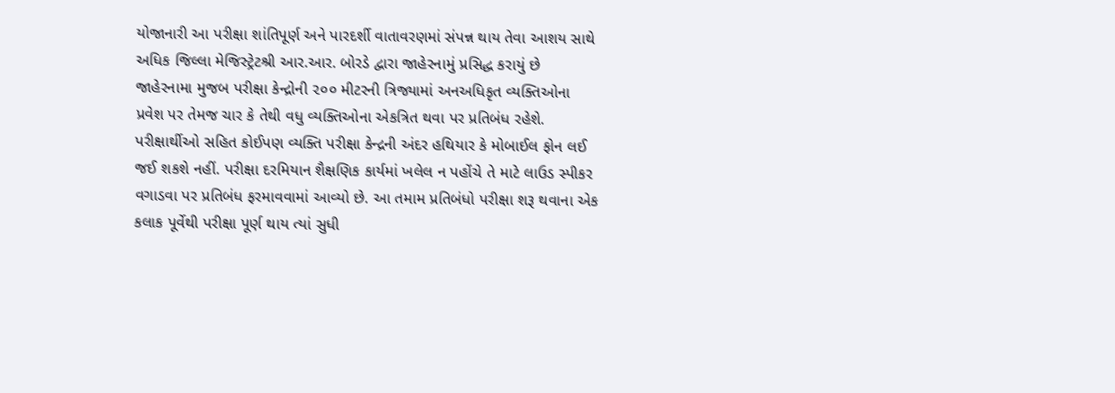યોજાનારી આ પરીક્ષા શાંતિપૂર્ણ અને પારદર્શી વાતાવરણમાં સંપન્ન થાય તેવા આશય સાથે અધિક જિલ્લા મેજિસ્ટ્રેટશ્રી આર.આર. બોરડે દ્વારા જાહેરનામું પ્રસિદ્ધ કરાયું છે
જાહેરનામા મુજબ પરીક્ષા કેન્દ્રોની ૨૦૦ મીટરની ત્રિજ્યામાં અનઅધિકૃત વ્યક્તિઓના પ્રવેશ પર તેમજ ચાર કે તેથી વધુ વ્યક્તિઓના એકત્રિત થવા પર પ્રતિબંધ રહેશે. પરીક્ષાર્થીઓ સહિત કોઈપણ વ્યક્તિ પરીક્ષા કેન્દ્રની અંદર હથિયાર કે મોબાઈલ ફોન લઈ જઈ શકશે નહીં. પરીક્ષા દરમિયાન શૈક્ષણિક કાર્યમાં ખલેલ ન પહોંચે તે માટે લાઉડ સ્પીકર વગાડવા પર પ્રતિબંધ ફરમાવવામાં આવ્યો છે. આ તમામ પ્રતિબંધો પરીક્ષા શરૂ થવાના એક કલાક પૂર્વેથી પરીક્ષા પૂર્ણ થાય ત્યાં સુધી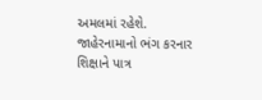અમલમાં રહેશે. જાહેરનામાનો ભંગ કરનાર શિક્ષાને પાત્ર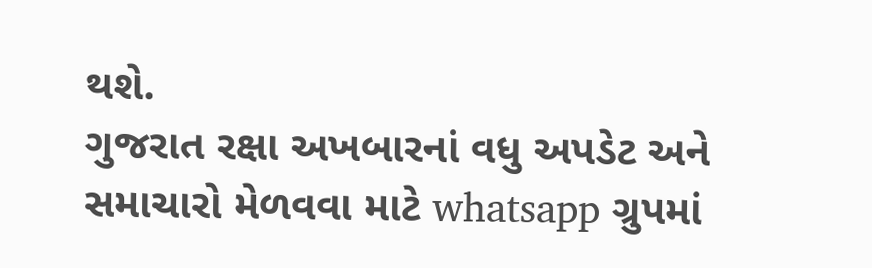થશે.
ગુજરાત રક્ષા અખબારનાં વધુ અપડેટ અને સમાચારો મેળવવા માટે whatsapp ગ્રુપમાં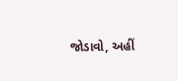જોડાવો, અહીં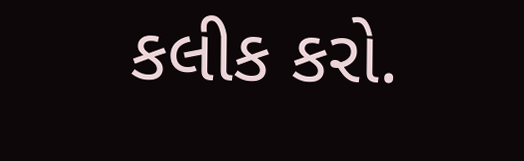કલીક કરો.